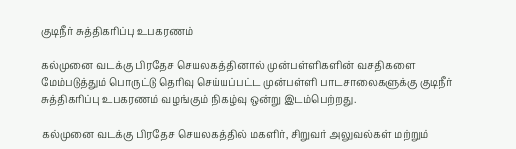குடிநீர் சுத்திகரிப்பு உபகரணம்

கல்முனை வடக்கு பிரதேச செயலகத்தினால் முன்பள்ளிகளின் வசதிகளை மேம்படுத்தும் பொருட்டு தெரிவு செய்யப்பட்ட முன்பள்ளி பாடசாலைகளுக்கு குடிநீர் சுத்திகரிப்பு உபகரணம் வழங்கும் நிகழ்வு ஒன்று இடம்பெற்றது.

கல்முனை வடக்கு பிரதேச செயலகத்தில் மகளிர், சிறுவர் அலுவல்கள் மற்றும்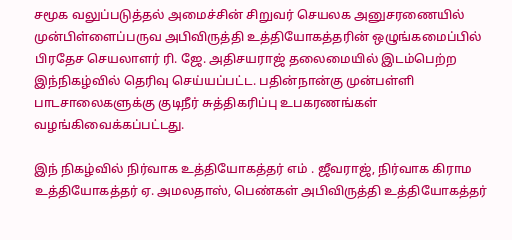சமூக வலுப்படுத்தல் அமைச்சின் சிறுவர் செயலக அனுசரணையில் முன்பிள்ளைப்பருவ அபிவிருத்தி உத்தியோகத்தரின் ஒழுங்கமைப்பில் பிரதேச செயலாளர் ரி. ஜே. அதிசயராஜ் தலைமையில் இடம்பெற்ற இந்நிகழ்வில் தெரிவு செய்யப்பட்ட. பதின்நான்கு முன்பள்ளி பாடசாலைகளுக்கு குடிநீர் சுத்திகரிப்பு உபகரணங்கள் வழங்கிவைக்கப்பட்டது.

இந் நிகழ்வில் நிர்வாக உத்தியோகத்தர் எம் . ஜீவராஜ், நிர்வாக கிராம உத்தியோகத்தர் ஏ. அமலதாஸ், பெண்கள் அபிவிருத்தி உத்தியோகத்தர்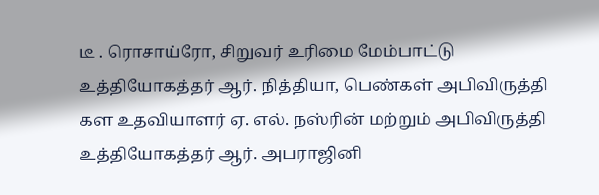டீ . ரொசாய்ரோ, சிறுவர் உரிமை மேம்பாட்டு உத்தியோகத்தர் ஆர். நித்தியா, பெண்கள் அபிவிருத்தி கள உதவியாளர் ஏ. எல். நஸ்ரின் மற்றும் அபிவிருத்தி உத்தியோகத்தர் ஆர். அபராஜினி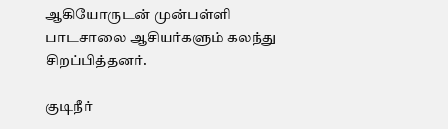ஆகியோருடன் முன்பள்ளி பாடசாலை ஆசியர்களும் கலந்து சிறப்பித்தனர்.

குடிநீர்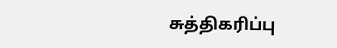சுத்திகரிப்பு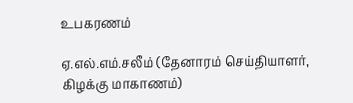உபகரணம்

ஏ.எல்.எம்.சலீம் (தேனாரம் செய்தியாளர், கிழக்கு மாகாணம்)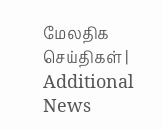மேலதிக செய்திகள் | Additional News